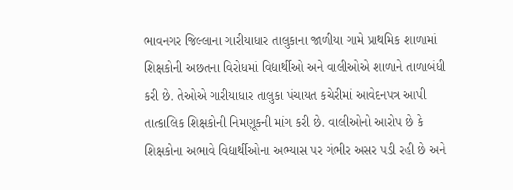ભાવનગર જિલ્લાના ગારીયાધાર તાલુકાના જાળીયા ગામે પ્રાથમિક શાળામાં શિક્ષકોની અછતના વિરોધમાં વિદ્યાર્થીઓ અને વાલીઓએ શાળાને તાળાબંધી કરી છે. તેઓએ ગારીયાધાર તાલુકા પંચાયત કચેરીમાં આવેદનપત્ર આપી તાત્કાલિક શિક્ષકોની નિમણૂકની માંગ કરી છે. વાલીઓનો આરોપ છે કે શિક્ષકોના અભાવે વિદ્યાર્થીઓના અભ્યાસ પર ગંભીર અસર પડી રહી છે અને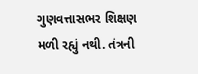ગુણવત્તાસભર શિક્ષણ મળી રહ્યું નથી. તંત્રની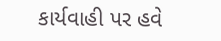કાર્યવાહી પર હવે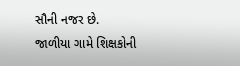સૌની નજર છે.
જાળીયા ગામે શિક્ષકોની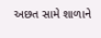અછત સામે શાળાને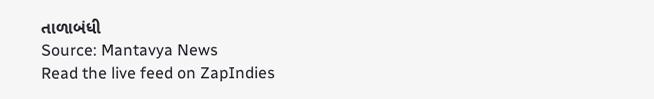તાળાબંધી
Source: Mantavya News
Read the live feed on ZapIndies